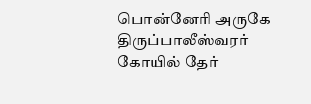பொன்னேரி அருகே திருப்பாலீஸ்வரர் கோயில் தேர்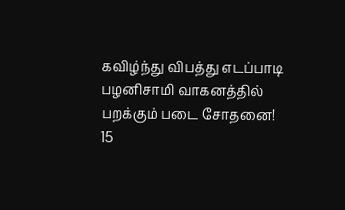கவிழ்ந்து விபத்து எடப்பாடி பழனிசாமி வாகனத்தில் பறக்கும் படை சோதனை! 15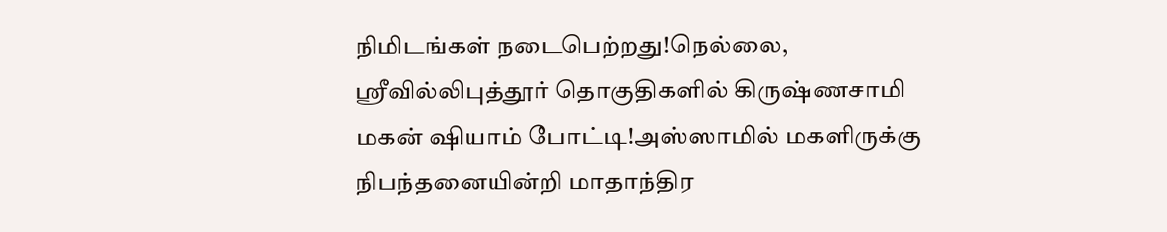நிமிடங்கள் நடைபெற்றது!நெல்லை, ஸ்ரீவில்லிபுத்தூர் தொகுதிகளில் கிருஷ்ணசாமி மகன் ஷியாம் போட்டி!அஸ்ஸாமில் மகளிருக்கு நிபந்தனையின்றி மாதாந்திர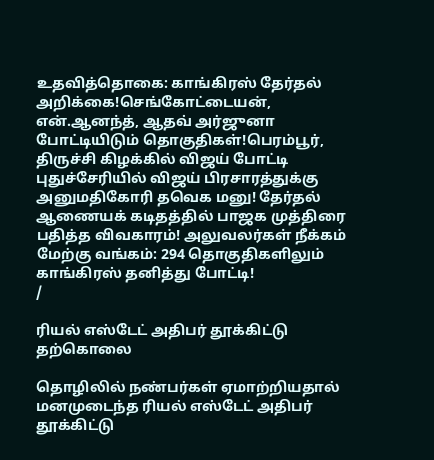உதவித்தொகை: காங்கிரஸ் தேர்தல் அறிக்கை!செங்கோட்டையன், என்.ஆனந்த், ஆதவ் அர்ஜுனா போட்டியிடும் தொகுதிகள்!பெரம்பூர், திருச்சி கிழக்கில் விஜய் போட்டி புதுச்சேரியில் விஜய் பிரசாரத்துக்கு அனுமதிகோரி தவெக மனு! தேர்தல் ஆணையக் கடிதத்தில் பாஜக முத்திரை பதித்த விவகாரம்! அலுவலர்கள் நீக்கம் மேற்கு வங்கம்: 294 தொகுதிகளிலும் காங்கிரஸ் தனித்து போட்டி!
/

ரியல் எஸ்டேட் அதிபர் தூக்கிட்டு தற்கொலை

தொழிலில் நண்பர்கள் ஏமாற்றியதால் மனமுடைந்த ரியல் எஸ்டேட் அதிபர் தூக்கிட்டு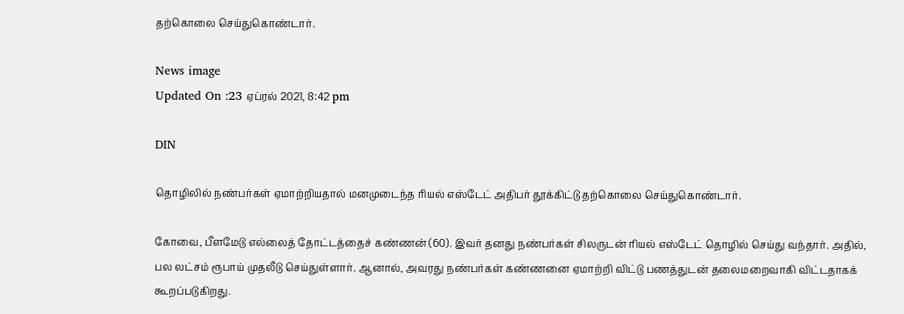தற்கொலை செய்துகொண்டார்.

News image
Updated On :23 ஏப்ரல் 2021, 8:42 pm

DIN

தொழிலில் நண்பர்கள் ஏமாற்றியதால் மனமுடைந்த ரியல் எஸ்டேட் அதிபர் தூக்கிட்டு தற்கொலை செய்துகொண்டார்.

கோவை, பீளமேடு எல்லைத் தோட்டத்தைச் கண்ணன் (60). இவர் தனது நண்பர்கள் சிலருடன் ரியல் எஸ்டேட் தொழில் செய்து வந்தார். அதில், பல லட்சம் ரூபாய் முதலீடு செய்துள்ளார். ஆனால், அவரது நண்பர்கள் கண்ணனை ஏமாற்றி விட்டு பணத்துடன் தலைமறைவாகி விட்டதாகக் கூறப்படுகிறது.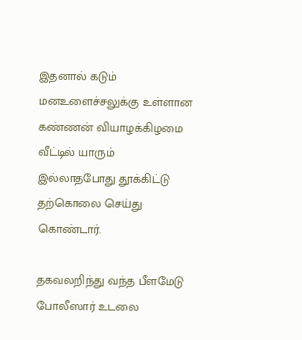இதனால் கடும் மனஉளைச்சலுக்கு உள்ளான கண்ணன் வியாழக்கிழமை வீட்டில் யாரும் இல்லாதபோது தூக்கிட்டு தற்கொலை செய்து கொண்டார்.

தகவலறிந்து வந்த பீளமேடு போலீஸார் உடலை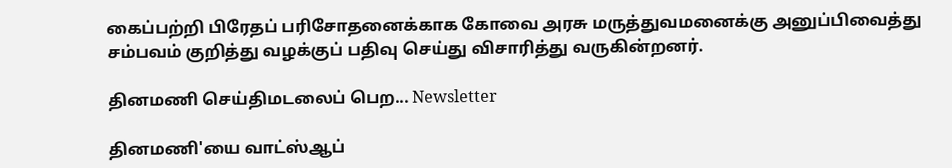கைப்பற்றி பிரேதப் பரிசோதனைக்காக கோவை அரசு மருத்துவமனைக்கு அனுப்பிவைத்து சம்பவம் குறித்து வழக்குப் பதிவு செய்து விசாரித்து வருகின்றனர்.

தினமணி செய்திமடலைப் பெற... Newsletter

தினமணி'யை வாட்ஸ்ஆப்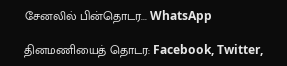சேனலில் பின்தொடர... WhatsApp

தினமணியைத் தொடர: Facebook, Twitter,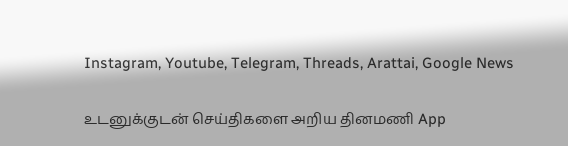Instagram, Youtube, Telegram, Threads, Arattai, Google News

உடனுக்குடன் செய்திகளை அறிய தினமணி App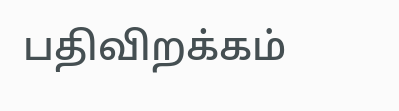பதிவிறக்கம்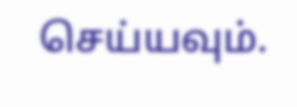செய்யவும்.